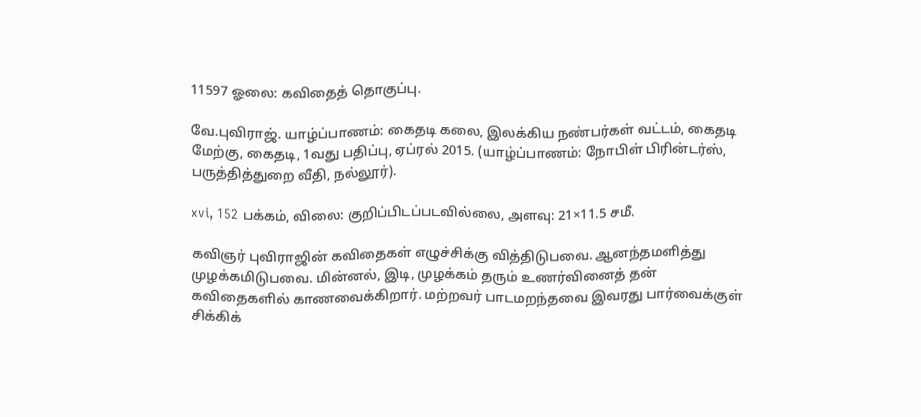11597 ஓலை: கவிதைத் தொகுப்பு.

வே.புவிராஜ். யாழ்ப்பாணம்: கைதடி கலை, இலக்கிய நண்பர்கள் வட்டம், கைதடி மேற்கு, கைதடி, 1வது பதிப்பு, ஏப்ரல் 2015. (யாழ்ப்பாணம்: நோபிள் பிரின்டர்ஸ், பருத்தித்துறை வீதி, நல்லூர்).

xvi, 152 பக்கம், விலை: குறிப்பிடப்படவில்லை, அளவு: 21×11.5 சமீ.

கவிஞர் புவிராஜின் கவிதைகள் எழுச்சிக்கு வித்திடுபவை. ஆனந்தமளித்து முழக்கமிடுபவை. மின்னல், இடி, முழக்கம் தரும் உணர்வினைத் தன் கவிதைகளில் காணவைக்கிறார். மற்றவர் பாடமறந்தவை இவரது பார்வைக்குள் சிக்கிக்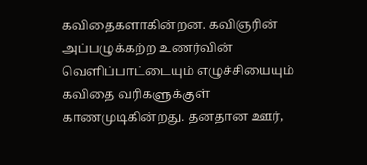கவிதைகளாகின்றன. கவிஞரின் அப்பழுக்கற்ற உணர்வின் வெளிப்பாட்டையும் எழுச்சியையும் கவிதை வரிகளுக்குள் காணமுடிகின்றது. தனதான ஊர்,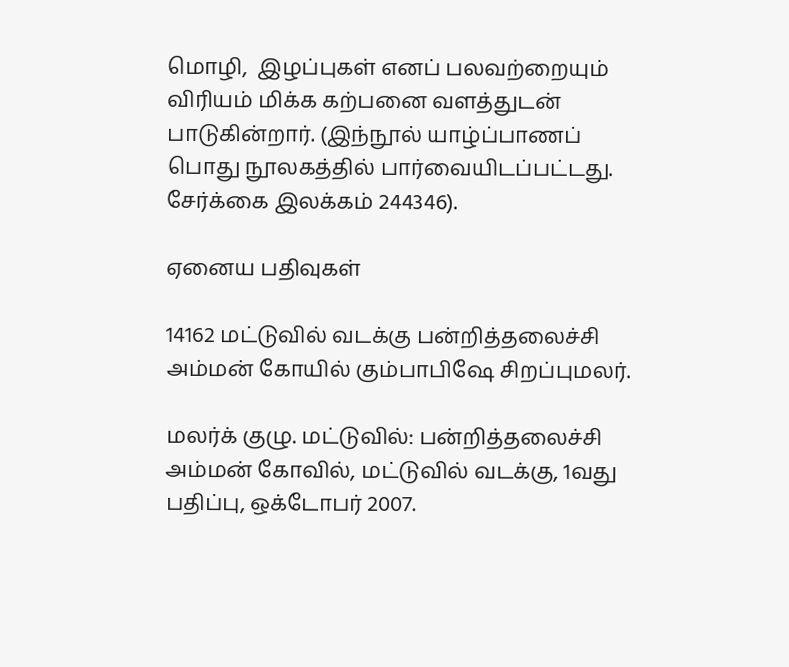மொழி,  இழப்புகள் எனப் பலவற்றையும் விரியம் மிக்க கற்பனை வளத்துடன் பாடுகின்றார். (இந்நூல் யாழ்ப்பாணப் பொது நூலகத்தில் பார்வையிடப்பட்டது.  சேர்க்கை இலக்கம் 244346).

ஏனைய பதிவுகள்

14162 மட்டுவில் வடக்கு பன்றித்தலைச்சி அம்மன் கோயில் கும்பாபிஷே சிறப்புமலர்.

மலர்க் குழு. மட்டுவில்: பன்றித்தலைச்சி அம்மன் கோவில், மட்டுவில் வடக்கு, 1வது பதிப்பு, ஒக்டோபர் 2007.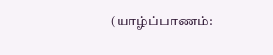(யாழ்ப்பாணம்: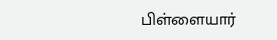பிள்ளையார்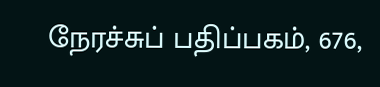நேரச்சுப் பதிப்பகம், 676,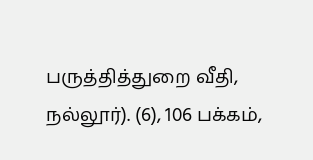பருத்தித்துறை வீதி, நல்லூர்). (6), 106 பக்கம்,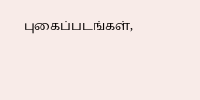புகைப்படங்கள்,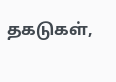தகடுகள்,